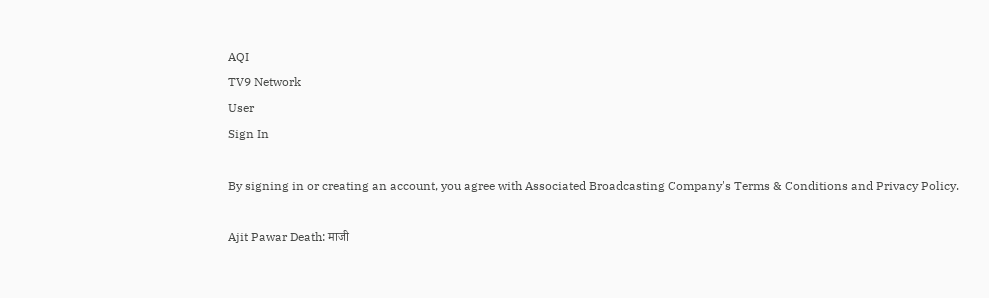AQI
TV9 Network
User
Sign In

By signing in or creating an account, you agree with Associated Broadcasting Company's Terms & Conditions and Privacy Policy.

Ajit Pawar Death: माजी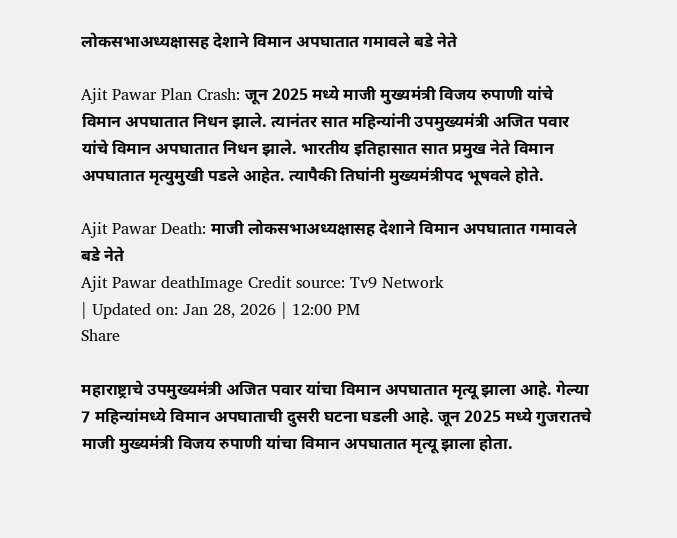लोकसभाअध्यक्षासह देशाने विमान अपघातात गमावले बडे नेते

Ajit Pawar Plan Crash: जून 2025 मध्ये माजी मुख्यमंत्री विजय रुपाणी यांचे विमान अपघातात निधन झाले. त्यानंतर सात महिन्यांनी उपमुख्यमंत्री अजित पवार यांचे विमान अपघातात निधन झाले. भारतीय इतिहासात सात प्रमुख नेते विमान अपघातात मृत्युमुखी पडले आहेत. त्यापैकी तिघांनी मुख्यमंत्रीपद भूषवले होते.

Ajit Pawar Death: माजी लोकसभाअध्यक्षासह देशाने विमान अपघातात गमावले बडे नेते
Ajit Pawar deathImage Credit source: Tv9 Network
| Updated on: Jan 28, 2026 | 12:00 PM
Share

महाराष्ट्राचे उपमुख्यमंत्री अजित पवार यांचा विमान अपघातात मृत्यू झाला आहे. गेल्या 7 महिन्यांमध्ये विमान अपघाताची दुसरी घटना घडली आहे. जून 2025 मध्ये गुजरातचे माजी मुख्यमंत्री विजय रुपाणी यांचा विमान अपघातात मृत्यू झाला होता.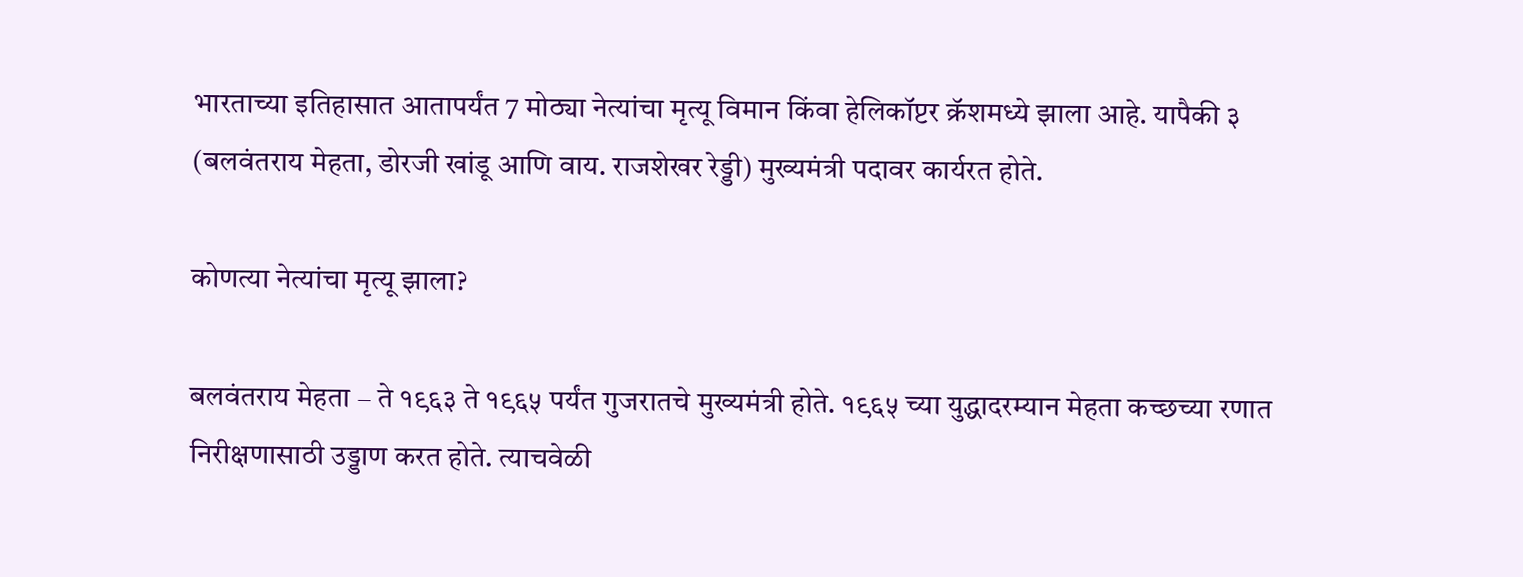भारताच्या इतिहासात आतापर्यंत 7 मोठ्या नेत्यांचा मृत्यू विमान किंवा हेलिकॉप्टर क्रॅशमध्ये झाला आहे. यापैकी ३ (बलवंतराय मेहता, डोरजी खांडू आणि वाय. राजशेखर रेड्डी) मुख्यमंत्री पदावर कार्यरत होते.

कोणत्या नेत्यांचा मृत्यू झाला?

बलवंतराय मेहता – ते १९६३ ते १९६५ पर्यंत गुजरातचे मुख्यमंत्री होते. १९६५ च्या युद्धादरम्यान मेहता कच्छच्या रणात निरीक्षणासाठी उड्डाण करत होते. त्याचवेळी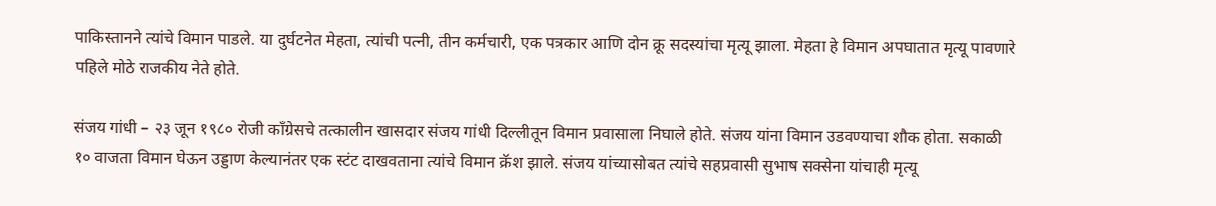पाकिस्तानने त्यांचे विमान पाडले. या दुर्घटनेत मेहता, त्यांची पत्नी, तीन कर्मचारी, एक पत्रकार आणि दोन क्रू सदस्यांचा मृत्यू झाला. मेहता हे विमान अपघातात मृत्यू पावणारे पहिले मोठे राजकीय नेते होते.

संजय गांधी – २३ जून १९८० रोजी काँग्रेसचे तत्कालीन खासदार संजय गांधी दिल्लीतून विमान प्रवासाला निघाले होते. संजय यांना विमान उडवण्याचा शौक होता. सकाळी १० वाजता विमान घेऊन उड्डाण केल्यानंतर एक स्टंट दाखवताना त्यांचे विमान क्रॅश झाले. संजय यांच्यासोबत त्यांचे सहप्रवासी सुभाष सक्सेना यांचाही मृत्यू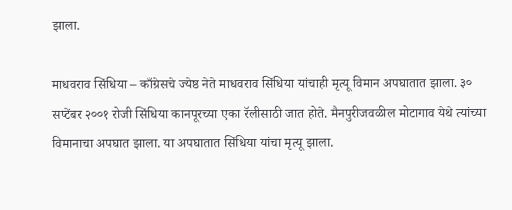झाला.

माधवराव सिंधिया – काँग्रेसचे ज्येष्ठ नेते माधवराव सिंधिया यांचाही मृत्यू विमान अपघातात झाला. ३० सप्टेंबर २००१ रोजी सिंधिया कानपूरच्या एका रॅलीसाठी जात होते. मैनपुरीजवळील मोटागाव येथे त्यांच्या विमानाचा अपघात झाला. या अपघातात सिंधिया यांचा मृत्यू झाला.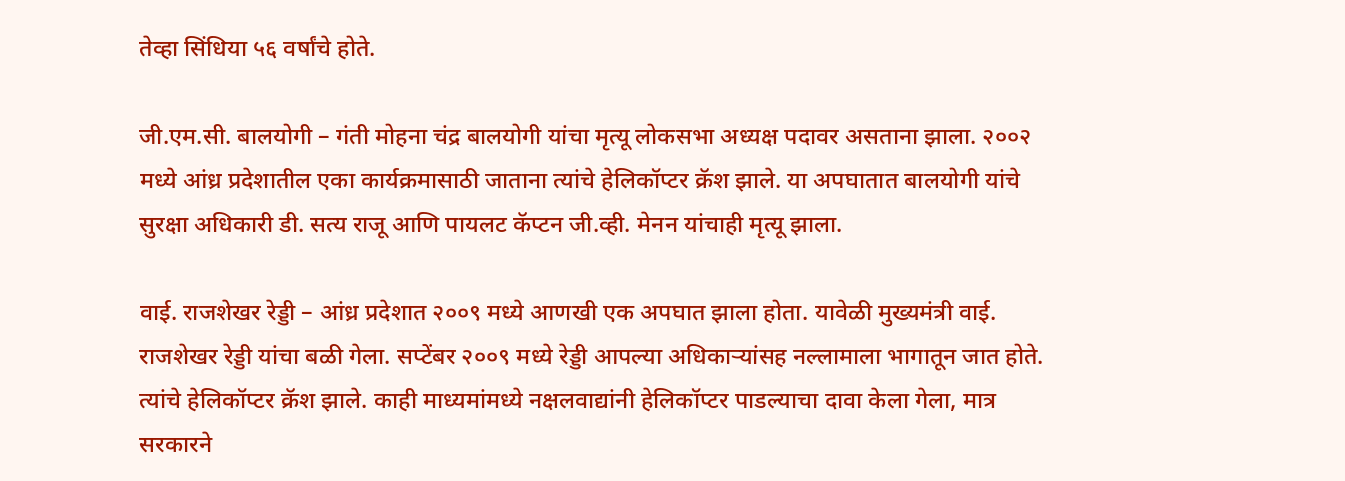तेव्हा सिंधिया ५६ वर्षांचे होते.

जी.एम.सी. बालयोगी – गंती मोहना चंद्र बालयोगी यांचा मृत्यू लोकसभा अध्यक्ष पदावर असताना झाला. २००२ मध्ये आंध्र प्रदेशातील एका कार्यक्रमासाठी जाताना त्यांचे हेलिकॉप्टर क्रॅश झाले. या अपघातात बालयोगी यांचे सुरक्षा अधिकारी डी. सत्य राजू आणि पायलट कॅप्टन जी.व्ही. मेनन यांचाही मृत्यू झाला.

वाई. राजशेखर रेड्डी – आंध्र प्रदेशात २००९ मध्ये आणखी एक अपघात झाला होता. यावेळी मुख्यमंत्री वाई. राजशेखर रेड्डी यांचा बळी गेला. सप्टेंबर २००९ मध्ये रेड्डी आपल्या अधिकाऱ्यांसह नल्लामाला भागातून जात होते. त्यांचे हेलिकॉप्टर क्रॅश झाले. काही माध्यमांमध्ये नक्षलवाद्यांनी हेलिकॉप्टर पाडल्याचा दावा केला गेला, मात्र सरकारने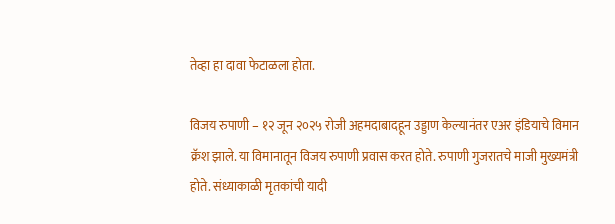तेव्हा हा दावा फेटाळला होता.

विजय रुपाणी – १२ जून २०२५ रोजी अहमदाबादहून उड्डाण केल्यानंतर एअर इंडियाचे विमान क्रॅश झाले. या विमानातून विजय रुपाणी प्रवास करत होते. रुपाणी गुजरातचे माजी मुख्यमंत्री होते. संध्याकाळी मृतकांची यादी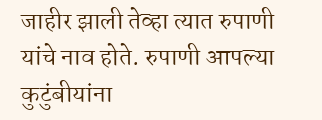जाहीर झाली तेव्हा त्यात रुपाणी यांचे नाव होते. रुपाणी आपल्या कुटुंबीयांना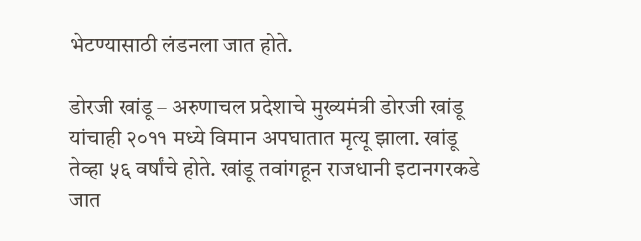भेटण्यासाठी लंडनला जात होते.

डोरजी खांडू – अरुणाचल प्रदेशाचे मुख्यमंत्री डोरजी खांडू यांचाही २०११ मध्ये विमान अपघातात मृत्यू झाला. खांडू तेव्हा ५६ वर्षांचे होते. खांडू तवांगहून राजधानी इटानगरकडे जात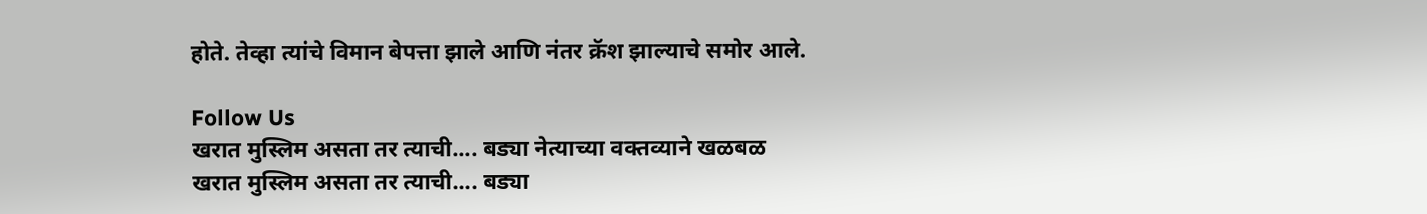होते. तेव्हा त्यांचे विमान बेपत्ता झाले आणि नंतर क्रॅश झाल्याचे समोर आले.

Follow Us
खरात मुस्लिम असता तर त्याची.... बड्या नेत्याच्या वक्तव्याने खळबळ
खरात मुस्लिम असता तर त्याची.... बड्या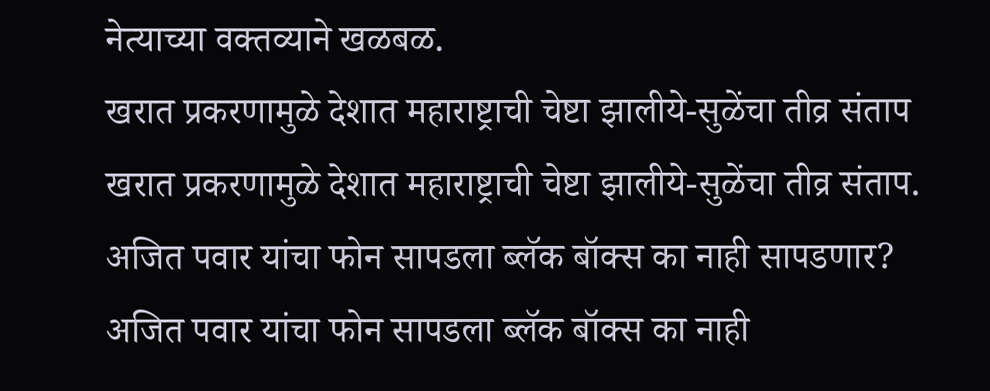नेत्याच्या वक्तव्याने खळबळ.
खरात प्रकरणामुळे देशात महाराष्ट्राची चेष्टा झालीये-सुळेंचा तीव्र संताप
खरात प्रकरणामुळे देशात महाराष्ट्राची चेष्टा झालीये-सुळेंचा तीव्र संताप.
अजित पवार यांचा फोन सापडला ब्लॅक बॉक्स का नाही सापडणार?
अजित पवार यांचा फोन सापडला ब्लॅक बॉक्स का नाही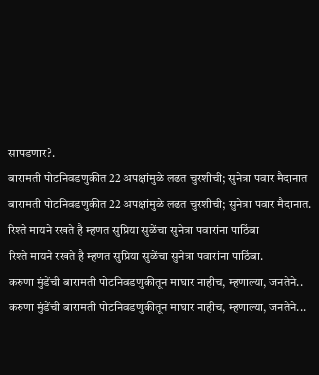सापडणार?.
बारामती पोटनिवडणुकीत 22 अपक्षांमुळे लढत चुरशीची; सुनेत्रा पवार मैदानात
बारामती पोटनिवडणुकीत 22 अपक्षांमुळे लढत चुरशीची; सुनेत्रा पवार मैदानात.
रिश्ते मायने रखते है म्हणत सुप्रिया सुळेंचा सुनेत्रा पवारांना पाठिंबा
रिश्ते मायने रखते है म्हणत सुप्रिया सुळेंचा सुनेत्रा पवारांना पाठिंबा.
करुणा मुंडेंची बारामती पोटनिवडणुकीतून माघार नाहीच, म्हणाल्या, जनतेने..
करुणा मुंडेंची बारामती पोटनिवडणुकीतून माघार नाहीच, म्हणाल्या, जनतेने...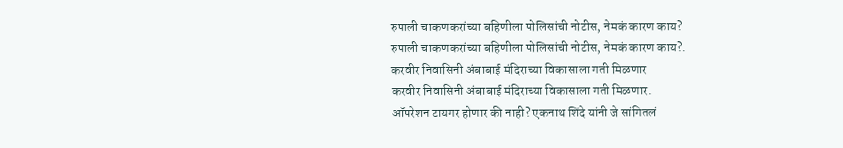रुपाली चाकणकरांच्या बहिणीला पोलिसांची नोटीस, नेमकं कारण काय?
रुपाली चाकणकरांच्या बहिणीला पोलिसांची नोटीस, नेमकं कारण काय?.
करवीर निवासिनी अंबाबाई मंदिराच्या विकासाला गती मिळणार
करवीर निवासिनी अंबाबाई मंदिराच्या विकासाला गती मिळणार.
ऑपरेशन टायगर होणार की नाही? एकनाथ शिंदे यांनी जे सांगितलं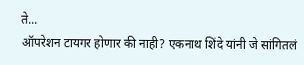ते...
ऑपरेशन टायगर होणार की नाही? एकनाथ शिंदे यांनी जे सांगितलं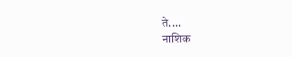ते....
नाशिक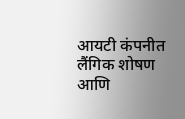आयटी कंपनीत लैंगिक शोषण आणि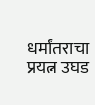धर्मांतराचा प्रयत्न उघड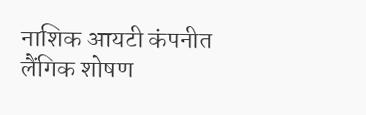नाशिक आयटी कंपनीत लैंगिक शोषण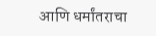आणि धर्मांतराचा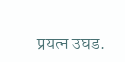प्रयत्न उघड.